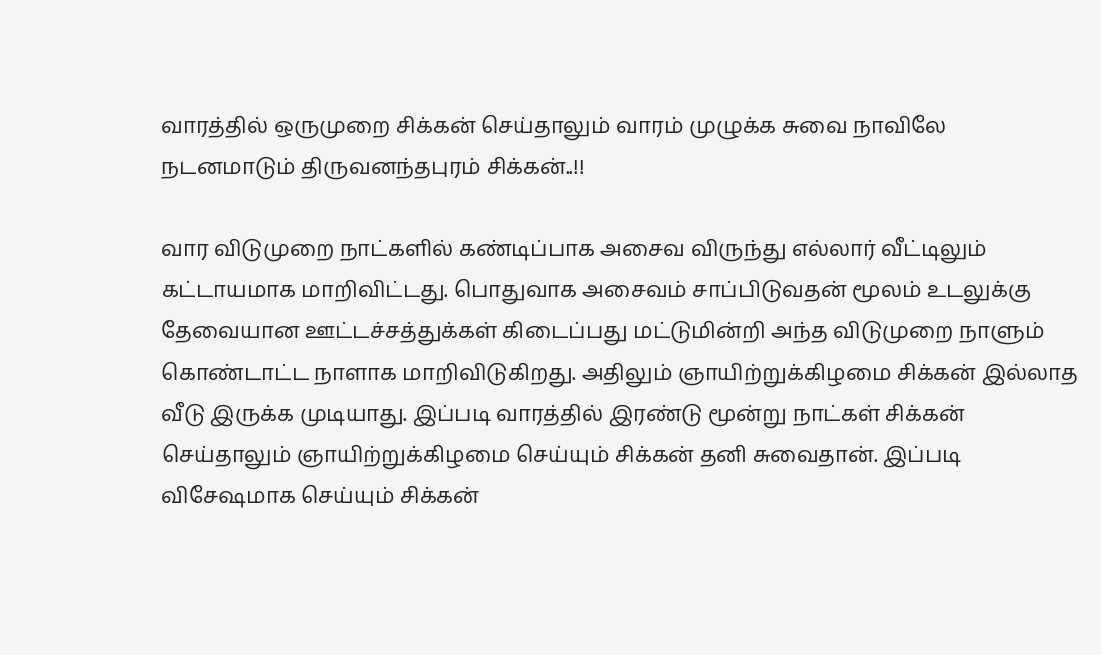வாரத்தில் ஒருமுறை சிக்கன் செய்தாலும் வாரம் முழுக்க சுவை நாவிலே நடனமாடும் திருவனந்தபுரம் சிக்கன்..!!

வார விடுமுறை நாட்களில் கண்டிப்பாக அசைவ விருந்து எல்லார் வீட்டிலும் கட்டாயமாக மாறிவிட்டது. பொதுவாக அசைவம் சாப்பிடுவதன் மூலம் உடலுக்கு தேவையான ஊட்டச்சத்துக்கள் கிடைப்பது மட்டுமின்றி அந்த விடுமுறை நாளும் கொண்டாட்ட நாளாக மாறிவிடுகிறது. அதிலும் ஞாயிற்றுக்கிழமை சிக்கன் இல்லாத வீடு இருக்க முடியாது. இப்படி வாரத்தில் இரண்டு மூன்று நாட்கள் சிக்கன் செய்தாலும் ஞாயிற்றுக்கிழமை செய்யும் சிக்கன் தனி சுவைதான். இப்படி விசேஷமாக செய்யும் சிக்கன்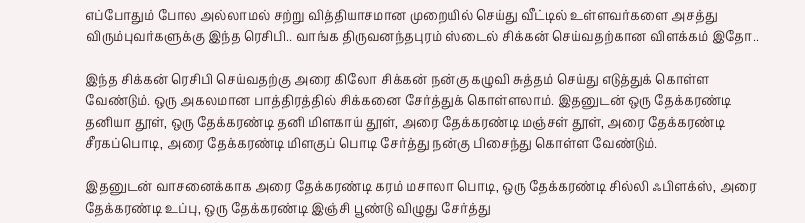எப்போதும் போல அல்லாமல் சற்று வித்தியாசமான முறையில் செய்து வீட்டில் உள்ளவர்களை அசத்து விரும்புவர்களுக்கு இந்த ரெசிபி.. வாங்க திருவனந்தபுரம் ஸ்டைல் சிக்கன் செய்வதற்கான விளக்கம் இதோ..

இந்த சிக்கன் ரெசிபி செய்வதற்கு அரை கிலோ சிக்கன் நன்கு கழுவி சுத்தம் செய்து எடுத்துக் கொள்ள வேண்டும். ஒரு அகலமான பாத்திரத்தில் சிக்கனை சேர்த்துக் கொள்ளலாம். இதனுடன் ஒரு தேக்கரண்டி தனியா தூள், ஒரு தேக்கரண்டி தனி மிளகாய் தூள், அரை தேக்கரண்டி மஞ்சள் தூள், அரை தேக்கரண்டி சீரகப்பொடி, அரை தேக்கரண்டி மிளகுப் பொடி சேர்த்து நன்கு பிசைந்து கொள்ள வேண்டும்.

இதனுடன் வாசனைக்காக அரை தேக்கரண்டி கரம் மசாலா பொடி, ஒரு தேக்கரண்டி சில்லி ஃபிளக்ஸ், அரை தேக்கரண்டி உப்பு, ஒரு தேக்கரண்டி இஞ்சி பூண்டு விழுது சேர்த்து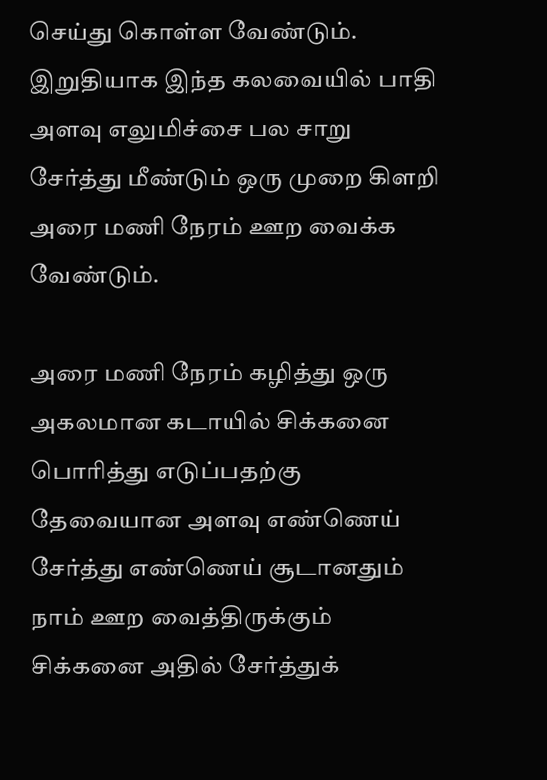செய்து கொள்ள வேண்டும். இறுதியாக இந்த கலவையில் பாதி அளவு எலுமிச்சை பல சாறு சேர்த்து மீண்டும் ஒரு முறை கிளறி அரை மணி நேரம் ஊற வைக்க வேண்டும்.

அரை மணி நேரம் கழித்து ஒரு அகலமான கடாயில் சிக்கனை பொரித்து எடுப்பதற்கு தேவையான அளவு எண்ணெய் சேர்த்து எண்ணெய் சூடானதும் நாம் ஊற வைத்திருக்கும் சிக்கனை அதில் சேர்த்துக்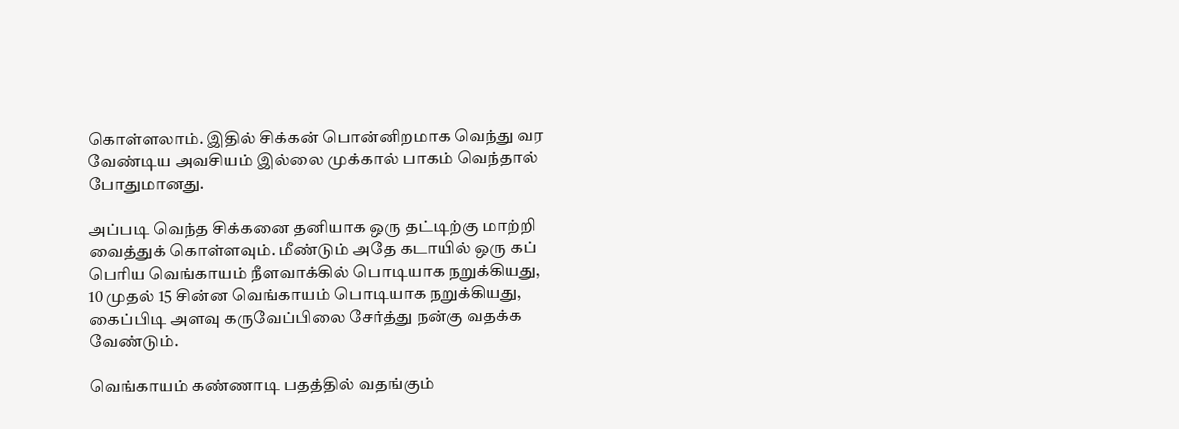கொள்ளலாம். இதில் சிக்கன் பொன்னிறமாக வெந்து வர வேண்டிய அவசியம் இல்லை முக்கால் பாகம் வெந்தால் போதுமானது.

அப்படி வெந்த சிக்கனை தனியாக ஒரு தட்டிற்கு மாற்றி வைத்துக் கொள்ளவும். மீண்டும் அதே கடாயில் ஒரு கப் பெரிய வெங்காயம் நீளவாக்கில் பொடியாக நறுக்கியது, 10 முதல் 15 சின்ன வெங்காயம் பொடியாக நறுக்கியது, கைப்பிடி அளவு கருவேப்பிலை சேர்த்து நன்கு வதக்க வேண்டும்.

வெங்காயம் கண்ணாடி பதத்தில் வதங்கும்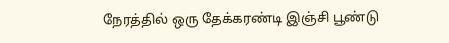நேரத்தில் ஒரு தேக்கரண்டி இஞ்சி பூண்டு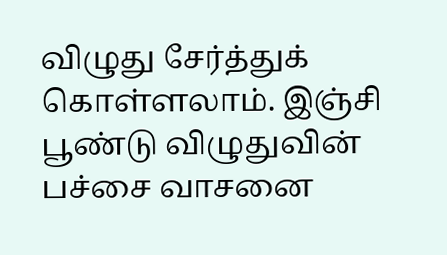விழுது சேர்த்துக் கொள்ளலாம். இஞ்சி பூண்டு விழுதுவின் பச்சை வாசனை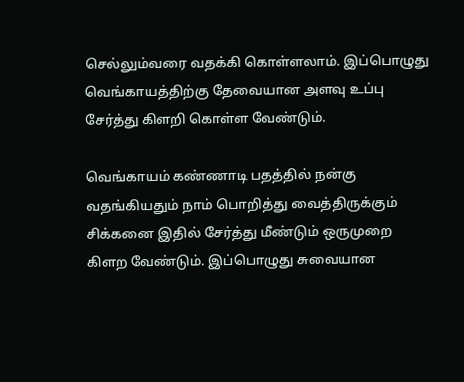செல்லும்வரை வதக்கி கொள்ளலாம். இப்பொழுது வெங்காயத்திற்கு தேவையான அளவு உப்பு சேர்த்து கிளறி கொள்ள வேண்டும்.

வெங்காயம் கண்ணாடி பதத்தில் நன்கு வதங்கியதும் நாம் பொறித்து வைத்திருக்கும் சிக்கனை இதில் சேர்த்து மீண்டும் ஒருமுறை கிளற வேண்டும். இப்பொழுது சுவையான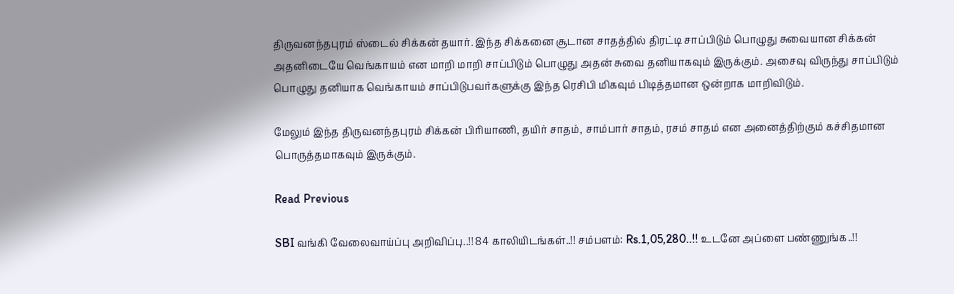திருவனந்தபுரம் ஸ்டைல் சிக்கன் தயார். இந்த சிக்கனை சூடான சாதத்தில் திரட்டி சாப்பிடும் பொழுது சுவையான சிக்கன் அதனிடையே வெங்காயம் என மாறி மாறி சாப்பிடும் பொழுது அதன் சுவை தனியாகவும் இருக்கும். அசைவு விருந்து சாப்பிடும் பொழுது தனியாக வெங்காயம் சாப்பிடுபவர்களுக்கு இந்த ரெசிபி மிகவும் பிடித்தமான ஒன்றாக மாறிவிடும்.

மேலும் இந்த திருவனந்தபுரம் சிக்கன் பிரியாணி, தயிர் சாதம், சாம்பார் சாதம், ரசம் சாதம் என அனைத்திற்கும் கச்சிதமான பொருத்தமாகவும் இருக்கும்.

Read Previous

SBI வங்கி வேலைவாய்ப்பு அறிவிப்பு..!! 84 காலியிடங்கள்..!! சம்பளம்: Rs.1,05,280..!! உடனே அப்ளை பண்ணுங்க..!!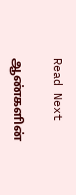Read Next

ஆண்களின்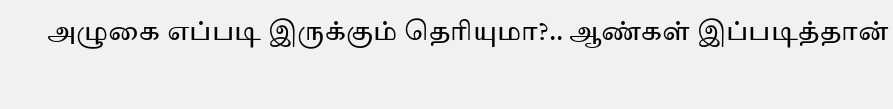அழுகை எப்படி இருக்கும் தெரியுமா?.. ஆண்கள் இப்படித்தான்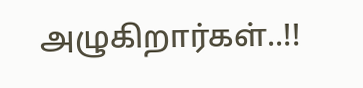அழுகிறார்கள்..!!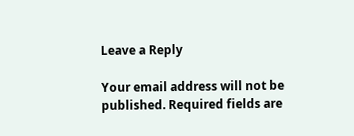Leave a Reply

Your email address will not be published. Required fields are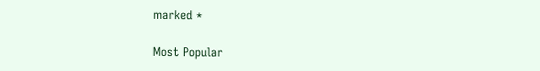marked *

Most Popular